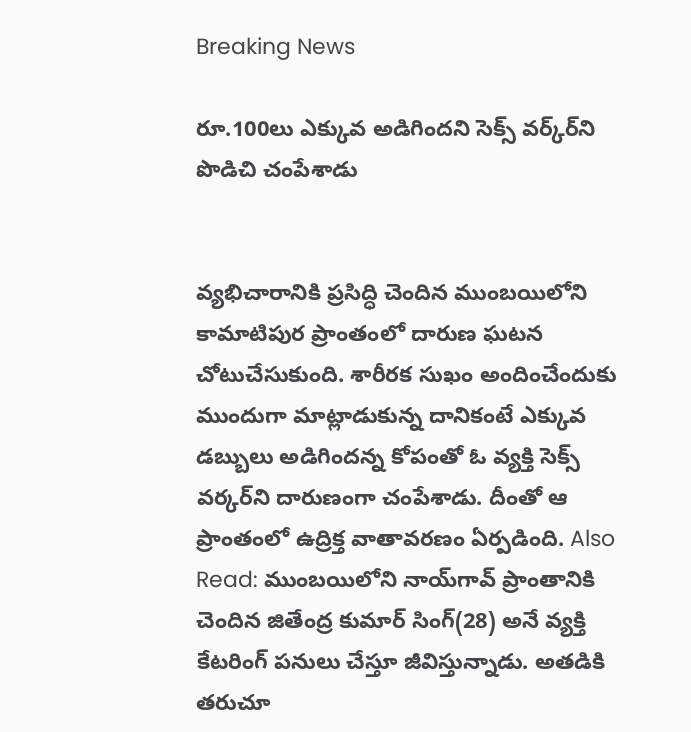Breaking News

రూ.100లు ఎక్కువ అడిగిందని సెక్స్ వర్క్‌ర్‌ని పొడిచి చంపేశాడు


వ్యభిచారానికి ప్రసిద్ధి చెందిన ముంబయిలోని కామాటిపుర ప్రాంతంలో దారుణ ఘటన చోటుచేసుకుంది. శారీరక సుఖం అందించేందుకు ముందుగా మాట్లాడుకున్న దానికంటే ఎక్కువ డబ్బులు అడిగిందన్న కోపంతో ఓ వ్యక్తి సెక్స్ వర్కర్‌ని దారుణంగా చంపేశాడు. దీంతో ఆ ప్రాంతంలో ఉద్రిక్త వాతావరణం ఏర్పడింది. Also Read: ముంబయిలోని నాయ్‌గావ్ ప్రాంతానికి చెందిన జితేంద్ర కుమార్ సింగ్(28) అనే వ్యక్తి కేటరింగ్ పనులు చేస్తూ జీవిస్తున్నాడు. అతడికి తరుచూ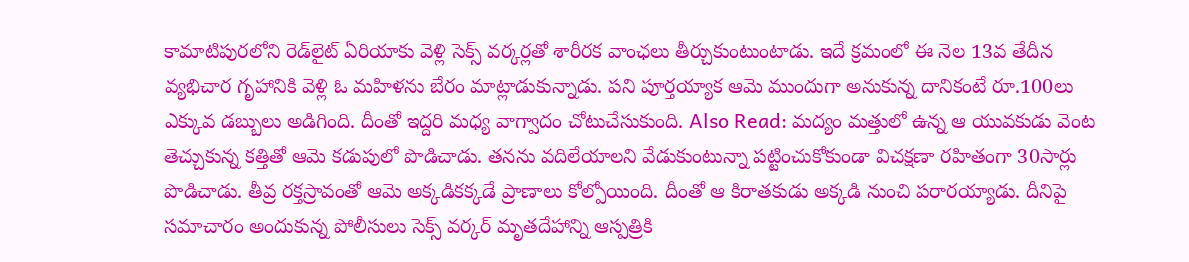కామాటిపురలోని రెడ్‌లైట్ ఏరియాకు వెళ్లి సెక్స్ వర్కర్లతో శారీరక వాంఛలు తీర్చుకుంటుంటాడు. ఇదే క్రమంలో ఈ నెల 13వ తేదీన వ్యభిచార గృహానికి వెళ్లి ఓ మహిళను బేరం మాట్లాడుకున్నాడు. పని పూర్తయ్యాక ఆమె ముందుగా అనుకున్న దానికంటే రూ.100లు ఎక్కువ డబ్బులు అడిగింది. దీంతో ఇద్దరి మధ్య వాగ్వాదం చోటుచేసుకుంది. Also Read: మద్యం మత్తులో ఉన్న ఆ యువకుడు వెంట తెచ్చుకున్న కత్తితో ఆమె కడుపులో పొడిచాడు. తనను వదిలేయాలని వేడుకుంటున్నా పట్టించుకోకుండా విచక్షణా రహితంగా 30సార్లు పొడిచాడు. తీవ్ర రక్తస్రావంతో ఆమె అక్కడికక్కడే ప్రాణాలు కోల్పోయింది. దీంతో ఆ కిరాతకుడు అక్కడి నుంచి పరారయ్యాడు. దీనిపై సమాచారం అందుకున్న పోలీసులు సెక్స్ వర్కర్ మృతదేహాన్ని ఆస్పత్రికి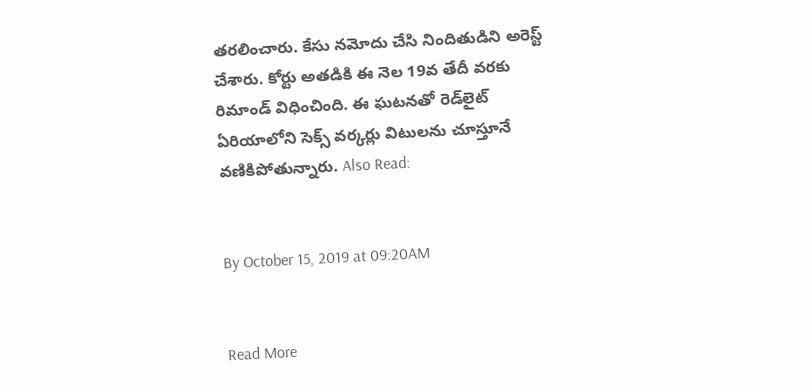తరలించారు. కేసు నమోదు చేసి నిందితుడిని అరెస్ట్ చేశారు. కోర్టు అతడికి ఈ నెల 19వ తేదీ వరకు రిమాండ్ విధించింది. ఈ ఘటనతో రెడ్‌లైట్ ఏరియాలోని సెక్స్ వర్కర్లు విటులను చూస్తూనే వణికిపోతున్నారు. Also Read:


By October 15, 2019 at 09:20AM


Read More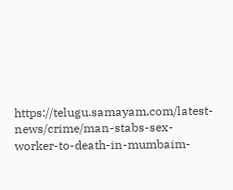https://telugu.samayam.com/latest-news/crime/man-stabs-sex-worker-to-death-in-mumbaim-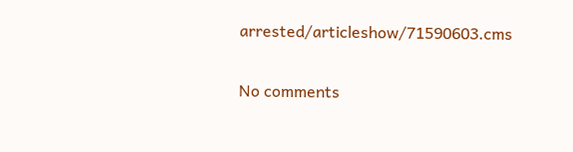arrested/articleshow/71590603.cms

No comments